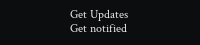Get Updates
Get notified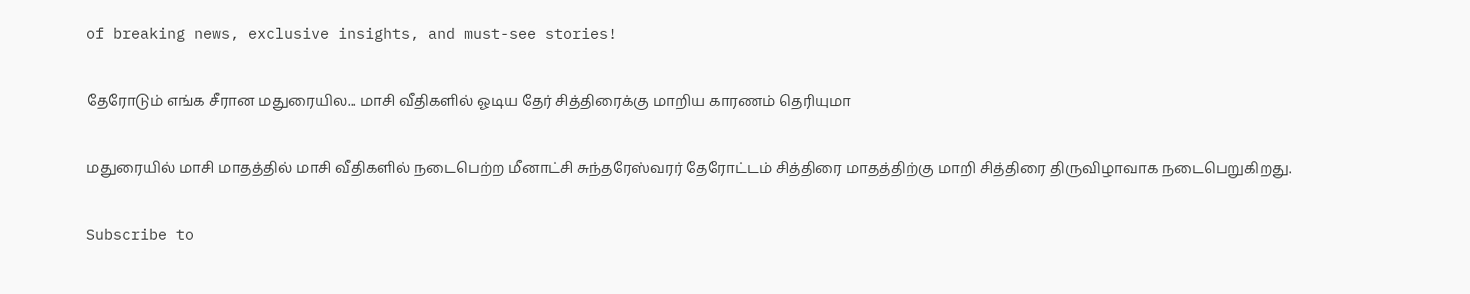of breaking news, exclusive insights, and must-see stories!

தேரோடும் எங்க சீரான மதுரையில... மாசி வீதிகளில் ஓடிய தேர் சித்திரைக்கு மாறிய காரணம் தெரியுமா

மதுரையில் மாசி மாதத்தில் மாசி வீதிகளில் நடைபெற்ற மீனாட்சி சுந்தரேஸ்வரர் தேரோட்டம் சித்திரை மாதத்திற்கு மாறி சித்திரை திருவிழாவாக நடைபெறுகிறது.

Subscribe to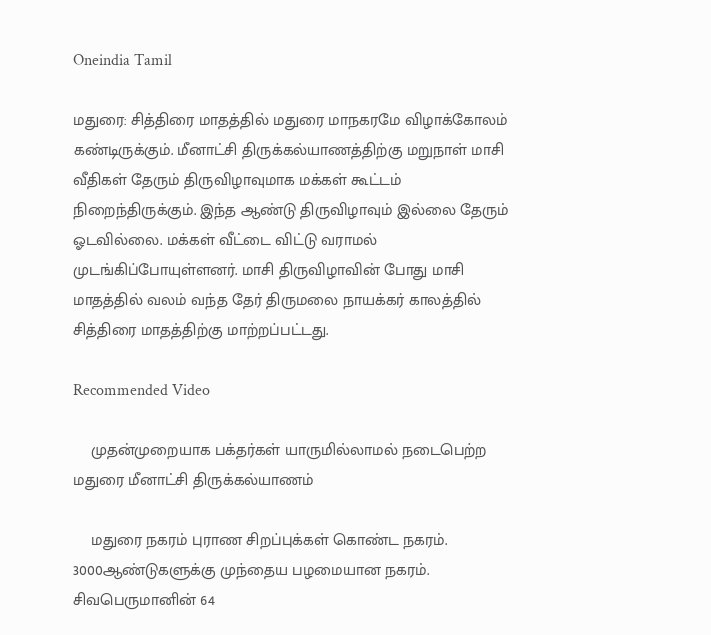Oneindia Tamil

மதுரை: சித்திரை மாதத்தில் மதுரை மாநகரமே விழாக்கோலம் கண்டிருக்கும். மீனாட்சி திருக்கல்யாணத்திற்கு மறுநாள் மாசி வீதிகள் தேரும் திருவிழாவுமாக மக்கள் கூட்டம் நிறைந்திருக்கும். இந்த ஆண்டு திருவிழாவும் இல்லை தேரும் ஓடவில்லை. மக்கள் வீட்டை விட்டு வராமல் முடங்கிப்போயுள்ளனர். மாசி திருவிழாவின் போது மாசி மாதத்தில் வலம் வந்த தேர் திருமலை நாயக்கர் காலத்தில் சித்திரை மாதத்திற்கு மாற்றப்பட்டது.

Recommended Video

    முதன்முறையாக பக்தர்கள் யாருமில்லாமல் நடைபெற்ற மதுரை மீனாட்சி திருக்கல்யாணம்

    மதுரை நகரம் புராண சிறப்புக்கள் கொண்ட நகரம். 3000ஆண்டுகளுக்கு முந்தைய பழமையான நகரம். சிவபெருமானின் 64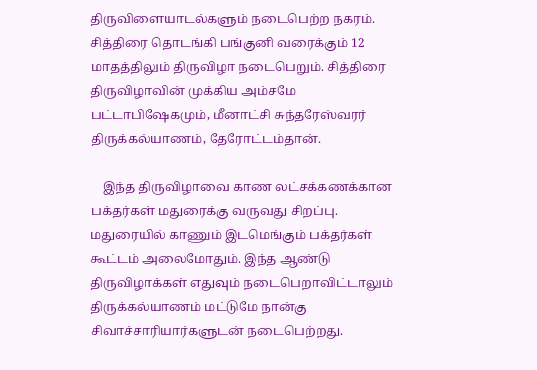திருவிளையாடல்களும் நடைபெற்ற நகரம். சித்திரை தொடங்கி பங்குனி வரைக்கும் 12 மாதத்திலும் திருவிழா நடைபெறும். சித்திரை திருவிழாவின் முக்கிய அம்சமே பட்டாபிஷேகமும், மீனாட்சி சுந்தரேஸ்வரர் திருக்கல்யாணம், தேரோட்டம்தான்.

    இந்த திருவிழாவை காண லட்சக்கணக்கான பக்தர்கள் மதுரைக்கு வருவது சிறப்பு. மதுரையில் காணும் இடமெங்கும் பக்தர்கள் கூட்டம் அலைமோதும். இந்த ஆண்டு திருவிழாக்கள் எதுவும் நடைபெறாவிட்டாலும் திருக்கல்யாணம் மட்டுமே நான்கு சிவாச்சாரியார்களுடன் நடைபெற்றது.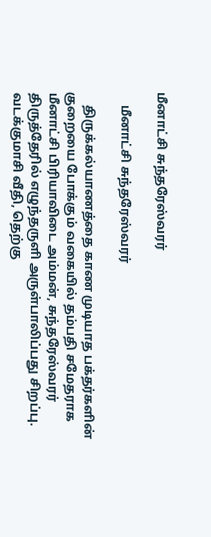மீனாட்சி சுந்தரேஸ்வரர்

    மீனாட்சி சுந்தரேஸ்வரர்

    திருக்கல்யாணத்தை காண முடியாத பக்தர்களின் குறையை போக்கும் வகையில் தம்பதி சமேதராக மீனாட்சி பிரியாவிடை அம்மன், சுந்தரேஸ்வரர் திருத்தேரில் எழுந்தருளி அருள்பாலிப்பது சிறப்பு. வடக்குமாசி வீதி, தெற்கு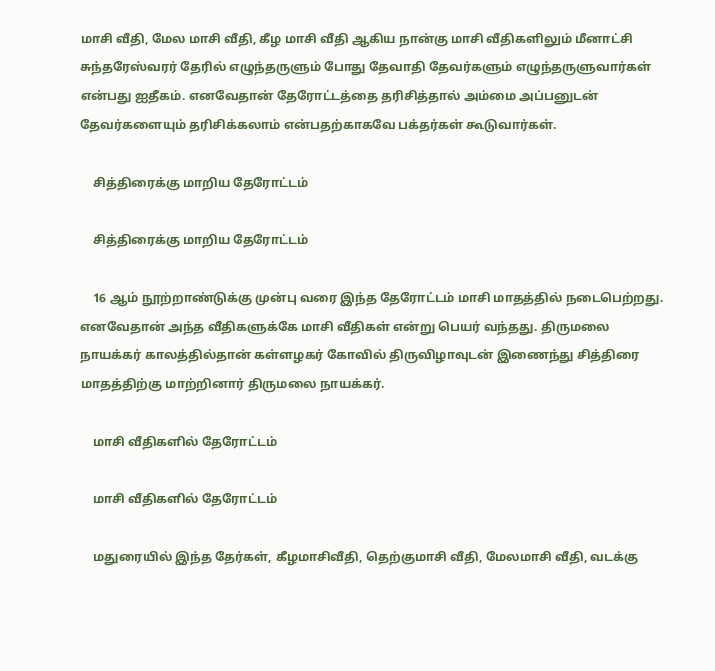மாசி வீதி, மேல மாசி வீதி, கீழ மாசி வீதி ஆகிய நான்கு மாசி வீதிகளிலும் மீனாட்சி சுந்தரேஸ்வரர் தேரில் எழுந்தருளும் போது தேவாதி தேவர்களும் எழுந்தருளுவார்கள் என்பது ஐதீகம். எனவேதான் தேரோட்டத்தை தரிசித்தால் அம்மை அப்பனுடன் தேவர்களையும் தரிசிக்கலாம் என்பதற்காகவே பக்தர்கள் கூடுவார்கள்.

    சித்திரைக்கு மாறிய தேரோட்டம்

    சித்திரைக்கு மாறிய தேரோட்டம்

    16 ஆம் நூற்றாண்டுக்கு முன்பு வரை இந்த தேரோட்டம் மாசி மாதத்தில் நடைபெற்றது. எனவேதான் அந்த வீதிகளுக்கே மாசி வீதிகள் என்று பெயர் வந்தது. திருமலை நாயக்கர் காலத்தில்தான் கள்ளழகர் கோவில் திருவிழாவுடன் இணைந்து சித்திரை மாதத்திற்கு மாற்றினார் திருமலை நாயக்கர்.

    மாசி வீதிகளில் தேரோட்டம்

    மாசி வீதிகளில் தேரோட்டம்

    மதுரையில் இந்த தேர்கள், கீழமாசிவீதி, தெற்குமாசி வீதி, மேலமாசி வீதி, வடக்கு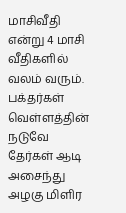மாசிவீதி என்று 4 மாசி வீதிகளில் வலம் வரும். பக்தர்கள் வெள்ளத்தின் நடுவே தேர்கள் ஆடி அசைந்து அழகு மிளிர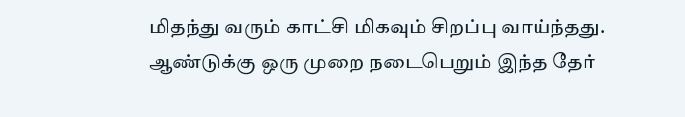மிதந்து வரும் காட்சி மிகவும் சிறப்பு வாய்ந்தது. ஆண்டுக்கு ஒரு முறை நடைபெறும் இந்த தேர்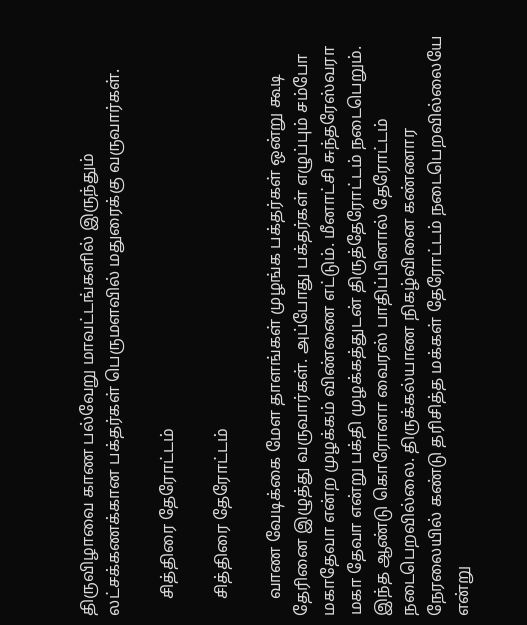திருவிழாவை காண பல்வேறு மாவட்டங்களில் இருந்தும் லட்சக்கணக்கான பக்தர்கள் பெருமளவில் மதுரைக்கு வருவார்கள்.

    சித்திரை தேரோட்டம்

    சித்திரை தேரோட்டம்

    வாண வேடிக்கை மேள தாளங்கள் முழங்க பக்தர்கள் ஒன்று கூடி தேரினை இழுத்து வருவார்கள். அப்போது பக்தர்கள் எழுப்பும் சம்போ மகாதேவா என்ற முழக்கம் விண்ணை எட்டும். மீனாட்சி சுந்தரேஸ்வரா மகா தேவா என்று பக்தி முழக்கத்துடன் திருத்தேரோட்டம் நடைபெறும். இந்த ஆண்டு கொரோனா வைரஸ் பாதிப்பினால் தேரோட்டம் நடைபெறவில்லை. திருக்கல்யாண நிகழ்வினை கண்ணார நேரலையில் கண்டு தரிசித்த மக்கள் தேரோட்டம் நடைபெறவில்லையே என்று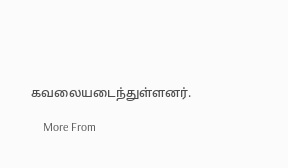கவலையடைந்துள்ளனர்.

    More From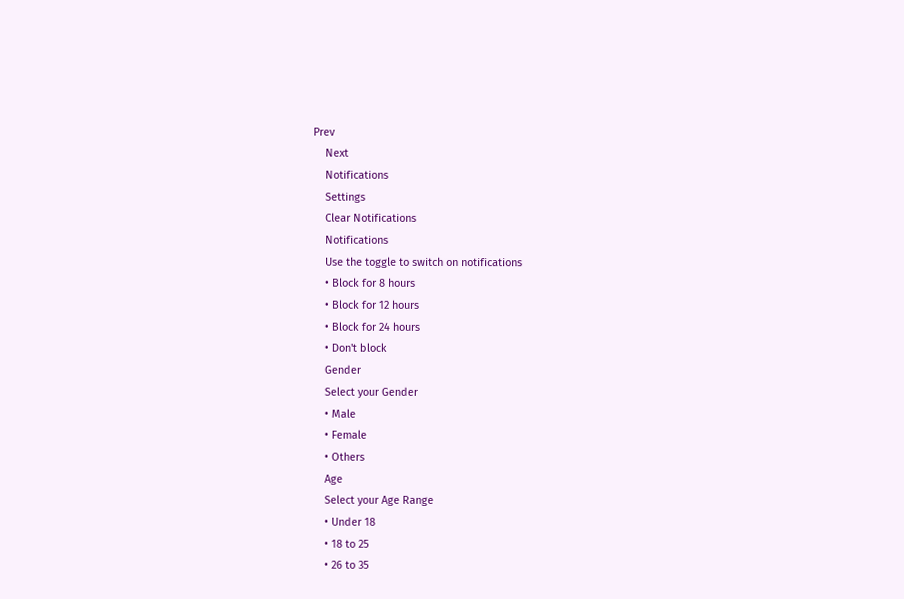Prev
    Next
    Notifications
    Settings
    Clear Notifications
    Notifications
    Use the toggle to switch on notifications
    • Block for 8 hours
    • Block for 12 hours
    • Block for 24 hours
    • Don't block
    Gender
    Select your Gender
    • Male
    • Female
    • Others
    Age
    Select your Age Range
    • Under 18
    • 18 to 25
    • 26 to 35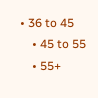• 36 to 45
    • 45 to 55
    • 55+